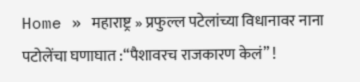Home » महाराष्ट्र » प्रफुल्ल पटेलांच्या विधानावर नाना पटोलेंचा घणाघात :“पैशावरच राजकारण केलं” !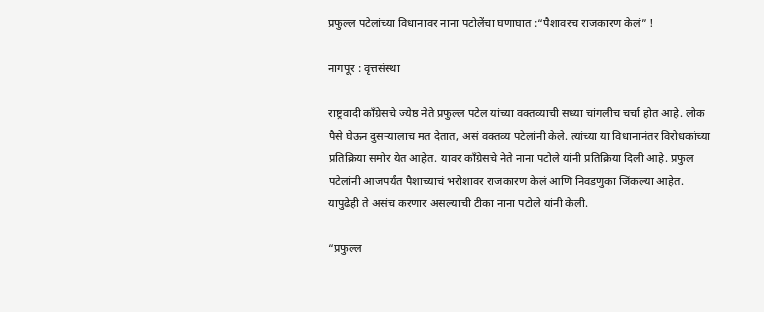प्रफुल्ल पटेलांच्या विधानावर नाना पटोलेंचा घणाघात :“पैशावरच राजकारण केलं” !

नागपूर : वृत्तसंस्था

राष्ट्रवादी काँग्रेसचे ज्येष्ठ नेते प्रफुल्ल पटेल यांच्या वक्तव्याची सध्या चांगलीच चर्चा होत आहे. लोक पैसे घेऊन दुसऱ्यालाच मत देतात, असं वक्तव्य पटेलांनी केले. त्यांच्या या विधानानंतर विरोधकांच्या प्रतिक्रिया समोर येत आहेत. यावर काँग्रेसचे नेते नाना पटोले यांनी प्रतिक्रिया दिली आहे. प्रफुल पटेलांनी आजपर्यंत पैशाच्याचं भरोशावर राजकारण केलं आणि निवडणुका जिंकल्या आहेत. यापुढेही ते असंच करणार असल्याची टीका नाना पटोले यांनी केली.

“प्रफुल्ल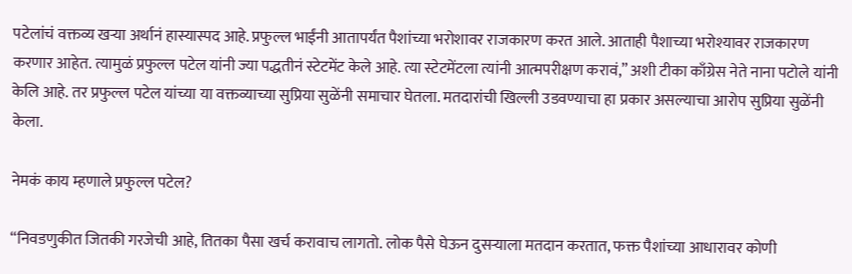पटेलांचं वक्तव्य खऱ्या अर्थानं हास्यास्पद आहे. प्रफुल्ल भाईंनी आतापर्यंत पैशांच्या भरोशावर राजकारण करत आले. आताही पैशाच्या भरोश्यावर राजकारण करणार आहेत. त्यामुळं प्रफुल्ल पटेल यांनी ज्या पद्धतीनं स्टेटमेंट केले आहे. त्या स्टेटमेंटला त्यांनी आत्मपरीक्षण करावं,” अशी टीका काँग्रेस नेते नाना पटोले यांनी केलि आहे. तर प्रफुल्ल पटेल यांच्या या वक्तव्याच्या सुप्रिया सुळेंनी समाचार घेतला. मतदारांची खिल्ली उडवण्याचा हा प्रकार असल्याचा आरोप सुप्रिया सुळेंनी केला.

नेमकं काय म्हणाले प्रफुल्ल पटेल?

“निवडणुकीत जितकी गरजेची आहे, तितका पैसा खर्च करावाच लागतो. लोक पैसे घेऊन दुसऱ्याला मतदान करतात, फक्त पैशांच्या आधारावर कोणी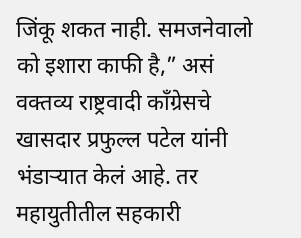जिंकू शकत नाही. समजनेवालो को इशारा काफी है,” असं वक्तव्य राष्ट्रवादी काँग्रेसचे खासदार प्रफुल्ल पटेल यांनी भंडाऱ्यात केलं आहे. तर महायुतीतील सहकारी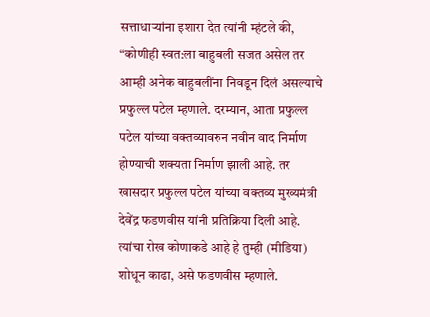सत्ताधाऱ्यांना इशारा देत त्यांनी म्हंटले की, “कोणीही स्वत:ला बाहुबली सजत असेल तर आम्ही अनेक बाहुबलींना निवडून दिलं असल्याचे प्रफुल्ल पटेल म्हणाले. दरम्यान, आता प्रफुल्ल पटेल यांच्या वक्तव्यावरुन नवीन वाद निर्माण होण्याची शक्यता निर्माण झाली आहे. तर खासदार प्रफुल्ल पटेल यांच्या वक्तव्य मुख्यमंत्री देवेंद्र फडणवीस यांनी प्रतिक्रिया दिली आहे. त्यांचा रोख कोणाकडे आहे हे तुम्ही (मीडिया) शोधून काढा, असे फडणवीस म्हणाले.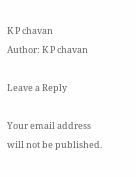K P chavan
Author: K P chavan

Leave a Reply

Your email address will not be published.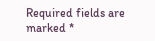Required fields are marked *